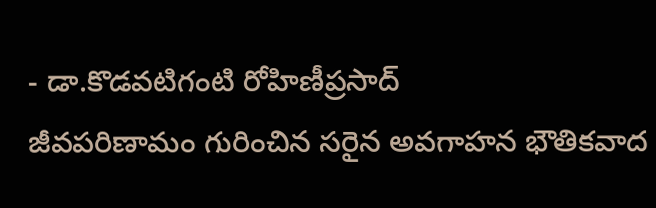- డా.కొడవటిగంటి రోహిణీప్రసాద్
జీవపరిణామం గురించిన సరైన అవగాహన భౌతికవాద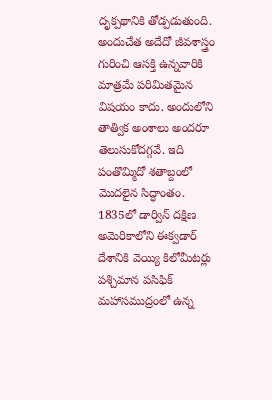దృక్పథానికి తోడ్పడుతుంది. అందుచేత అదేదో జీవశాస్త్రం గురించి ఆసక్తి ఉన్నవారికి మాత్రమే పరిమితమైన విషయం కాదు. అందులోని తాత్విక అంశాలు అందరూ తెలుసుకోదగ్గవే. ఇది పంతొమ్మిదో శతాబ్దంలో మొదలైన సిద్ధాంతం.
1835లో డార్విన్ దక్షిణ అమెరికాలోని ఈక్వడార్ దేశానికి వెయ్యి కిలోమీటర్లు పశ్చిమాన పసిఫిక్ మహాసముద్రంలో ఉన్న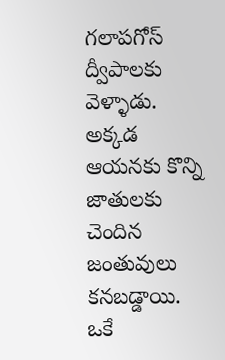గలాపగోస్ ద్వీపాలకు వెళ్ళాడు. అక్కడ ఆయనకు కొన్ని జాతులకు చెందిన జంతువులు కనబడ్డాయి. ఒకే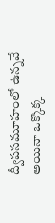ద్వీపసమూహంలో ఉన్నవే అయినా ఒక్కొక్క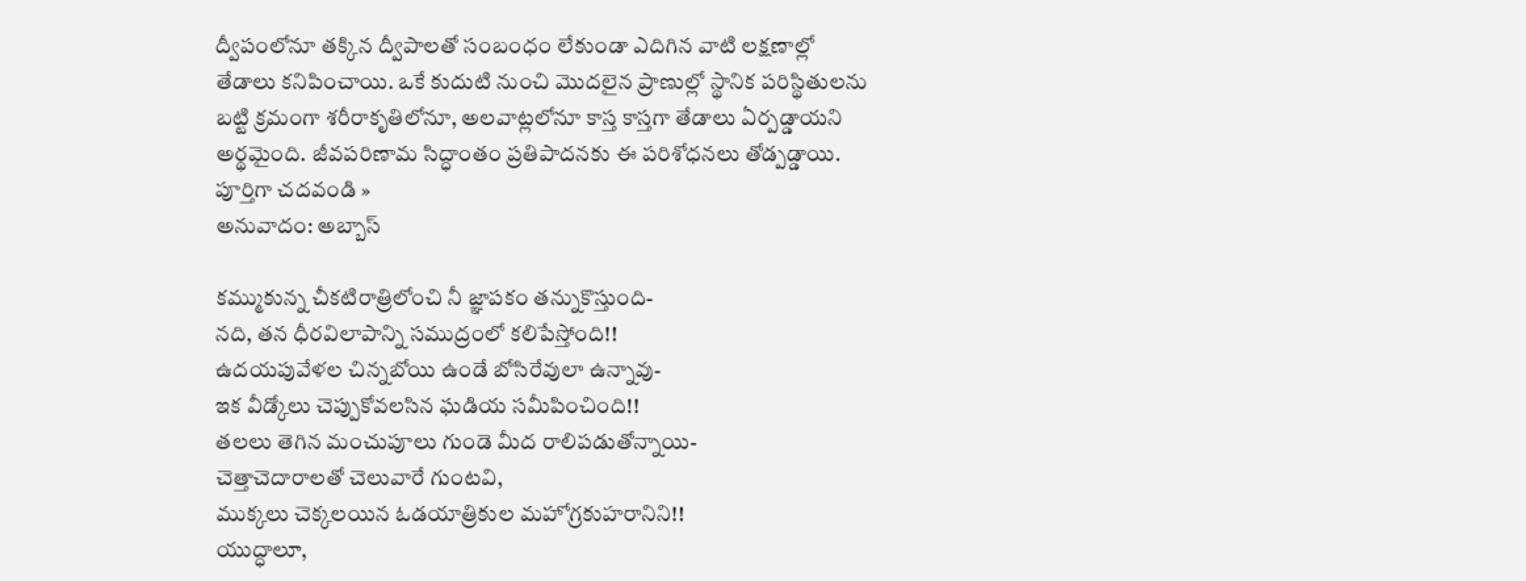ద్వీపంలోనూ తక్కిన ద్వీపాలతో సంబంధం లేకుండా ఎదిగిన వాటి లక్షణాల్లో తేడాలు కనిపించాయి. ఒకే కుదుటి నుంచి మొదలైన ప్రాణుల్లో స్థానిక పరిస్థితులను బట్టి క్రమంగా శరీరాకృతిలోనూ, అలవాట్లలోనూ కాస్త కాస్తగా తేడాలు ఏర్పడ్డాయని అర్థమైంది. జీవపరిణామ సిద్ధాంతం ప్రతిపాదనకు ఈ పరిశోధనలు తోడ్పడ్డాయి.
పూర్తిగా చదవండి »
అనువాదం: అబ్బాస్

కమ్ముకున్న చీకటిరాత్రిలోంచి నీ జ్ఞాపకం తన్నుకొస్తుంది-
నది, తన ధీరవిలాపాన్ని సముద్రంలో కలిపేస్తోంది!!
ఉదయపువేళల చిన్నబోయి ఉండే బోసిరేవులా ఉన్నావు-
ఇక వీడ్కోలు చెప్పుకోవలసిన ఘడియ సమీపించింది!!
తలలు తెగిన మంచుపూలు గుండె మీద రాలిపడుతోన్నాయి-
చెత్తాచెదారాలతో చెలువారే గుంటవి,
ముక్కలు చెక్కలయిన ఓడయాత్రికుల మహోగ్రకుహరానిని!!
యుద్ధాలూ,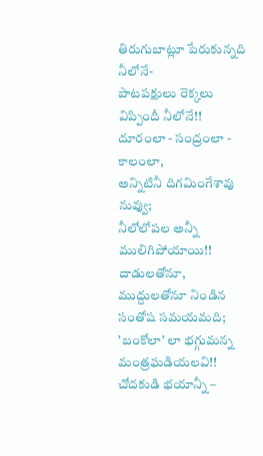తిరుగుబాట్లూ పేరుకున్నది నీలోనే-
పాటపక్షులు రెక్కలు విప్పిందీ నీలోనే!!
దూరంలా - సంద్రంలా - కాలంలా,
అన్నిటినీ దిగమింగేశావు నువ్వు;
నీలోలోపల అన్నీ ములిగిపోయాయి!!
దాడులతోనూ, ముద్దులతోనూ నిండిన సంతోష సమయమది;
’బంకోలా’ లా భగ్గుమన్న మంత్రఘడియలవి!!
చోదకుడి భయాన్నీ –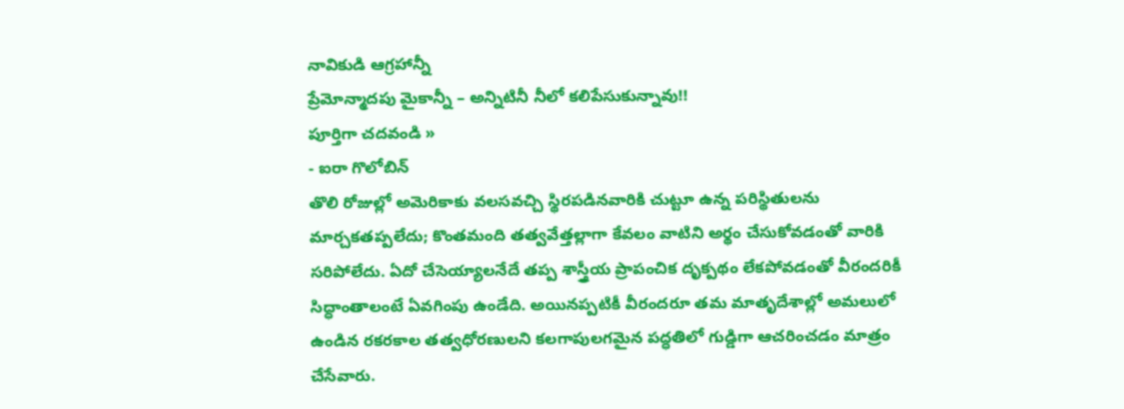నావికుడి ఆగ్రహాన్నీ
ప్రేమోన్మాదపు మైకాన్నీ – అన్నిటినీ నీలో కలిపేసుకున్నావు!!
పూర్తిగా చదవండి »
- ఐరా గొలోబిన్
తొలి రోజుల్లో అమెరికాకు వలసవచ్చి స్థిరపడినవారికి చుట్టూ ఉన్న పరిస్థితులను మార్చకతప్పలేదు; కొంతమంది తత్వవేత్తల్లాగా కేవలం వాటిని అర్థం చేసుకోవడంతో వారికి సరిపోలేదు. ఏదో చేసెయ్యాలనేదే తప్ప శాస్త్రీయ ప్రాపంచిక దృక్పథం లేకపోవడంతో వీరందరికీ సిద్ధాంతాలంటే ఏవగింపు ఉండేది. అయినప్పటికీ వీరందరూ తమ మాతృదేశాల్లో అమలులో ఉండిన రకరకాల తత్వధోరణులని కలగాపులగమైన పద్ధతిలో గుడ్డిగా ఆచరించడం మాత్రం చేసేవారు.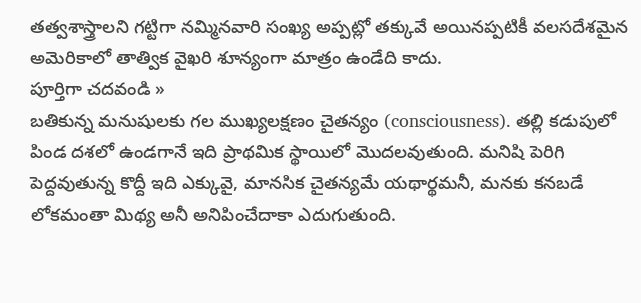తత్వశాస్త్రాలని గట్టిగా నమ్మినవారి సంఖ్య అప్పట్లో తక్కువే అయినప్పటికీ వలసదేశమైన అమెరికాలో తాత్విక వైఖరి శూన్యంగా మాత్రం ఉండేది కాదు.
పూర్తిగా చదవండి »
బతికున్న మనుషులకు గల ముఖ్యలక్షణం చైతన్యం (consciousness). తల్లి కడుపులో పిండ దశలో ఉండగానే ఇది ప్రాథమిక స్థాయిలో మొదలవుతుంది. మనిషి పెరిగి పెద్దవుతున్న కొద్దీ ఇది ఎక్కువై, మానసిక చైతన్యమే యథార్థమనీ, మనకు కనబడే లోకమంతా మిథ్య అనీ అనిపించేదాకా ఎదుగుతుంది.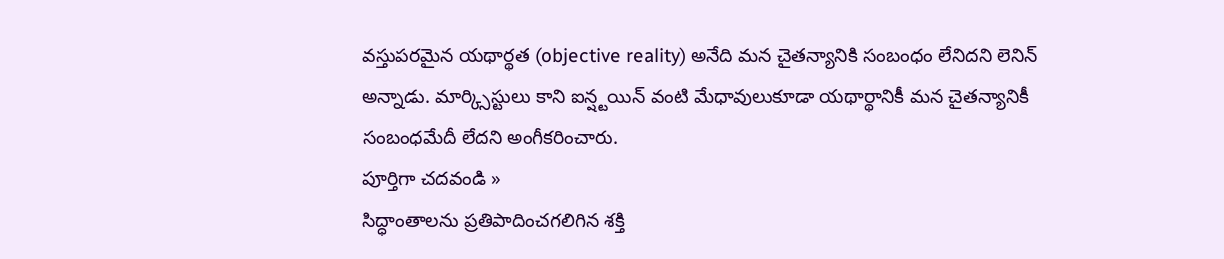వస్తుపరమైన యథార్థత (objective reality) అనేది మన చైతన్యానికి సంబంధం లేనిదని లెనిన్ అన్నాడు. మార్క్సిస్టులు కాని ఐన్ష్టయిన్ వంటి మేధావులుకూడా యథార్థానికీ మన చైతన్యానికీ సంబంధమేదీ లేదని అంగీకరించారు.
పూర్తిగా చదవండి »
సిద్ధాంతాలను ప్రతిపాదించగలిగిన శక్తి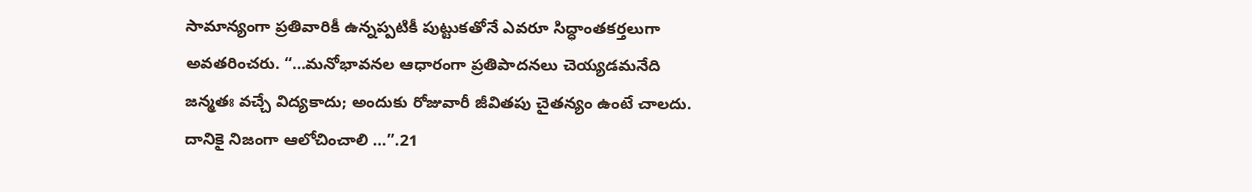సామాన్యంగా ప్రతివారికీ ఉన్నప్పటికీ పుట్టుకతోనే ఎవరూ సిద్ధాంతకర్తలుగా అవతరించరు. “…మనోభావనల ఆధారంగా ప్రతిపాదనలు చెయ్యడమనేది జన్మతః వచ్చే విద్యకాదు; అందుకు రోజువారీ జీవితపు చైతన్యం ఉంటే చాలదు. దానికై నిజంగా ఆలోచించాలి …”.21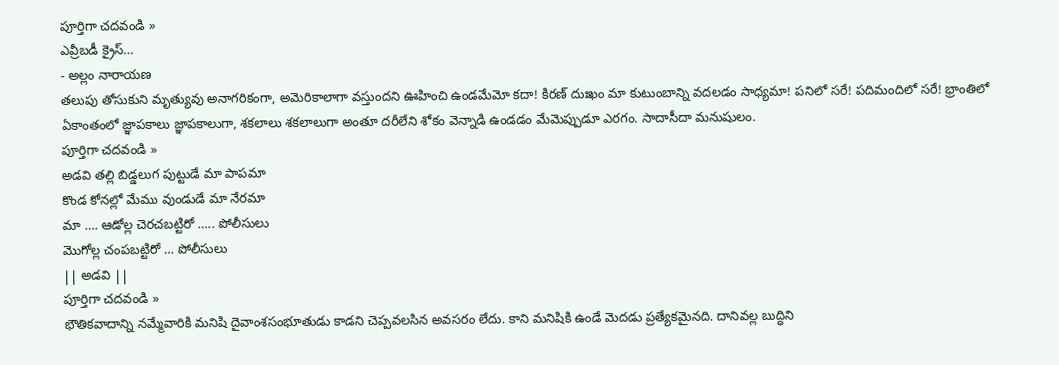పూర్తిగా చదవండి »
ఎవ్రీబడీ క్రైస్…
- అల్లం నారాయణ
తలుపు తోసుకుని మృత్యువు అనాగరికంగా, అమెరికాలాగా వస్తుందని ఊహించి ఉండమేమో కదా! కిరణ్ దుఃఖం మా కుటుంబాన్ని వదలడం సాధ్యమా! పనిలో సరే! పదిమందిలో సరే! భ్రాంతిలో ఏకాంతంలో జ్ఞాపకాలు జ్ఞాపకాలుగా, శకలాలు శకలాలుగా అంతూ దరీలేని శోకం వెన్నాడి ఉండడం మేమెప్పుడూ ఎరగం. సాదాసీదా మనుషులం.
పూర్తిగా చదవండి »
అడవి తల్లి బిడ్డలుగ పుట్టుడే మా పాపమా
కొండ కోనల్లో మేము వుండుడే మా నేరమా
మా …. ఆడోల్ల చెరచబట్టిరో ….. పోలీసులు
మొగోల్ల చంపబట్టిరో … పోలీసులు
|| అడవి ||
పూర్తిగా చదవండి »
భౌతికవాదాన్ని నమ్మేవారికి మనిషి దైవాంశసంభూతుడు కాడని చెప్పవలసిన అవసరం లేదు. కాని మనిషికి ఉండే మెదడు ప్రత్యేకమైనది. దానివల్ల బుద్ధిని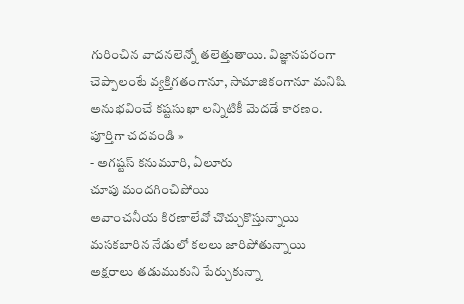గురించిన వాదనలెన్నో తలెత్తుతాయి. విజ్ఞానపరంగా చెప్పాలంటే వ్యక్తిగతంగానూ, సామాజికంగానూ మనిషి అనుభవించే కష్టసుఖా లన్నిటికీ మెదడే కారణం.
పూర్తిగా చదవండి »
- అగష్టస్ కనుమూరి, ఏలూరు
చూపు మందగించిపోయి
అవాంచనీయ కిరణాలేవో చొచ్చుకొస్తున్నాయి
మసకబారిన నేడులో కలలు జారిపోతున్నాయి
అక్షరాలు తడుముకుని పేర్చుకున్నా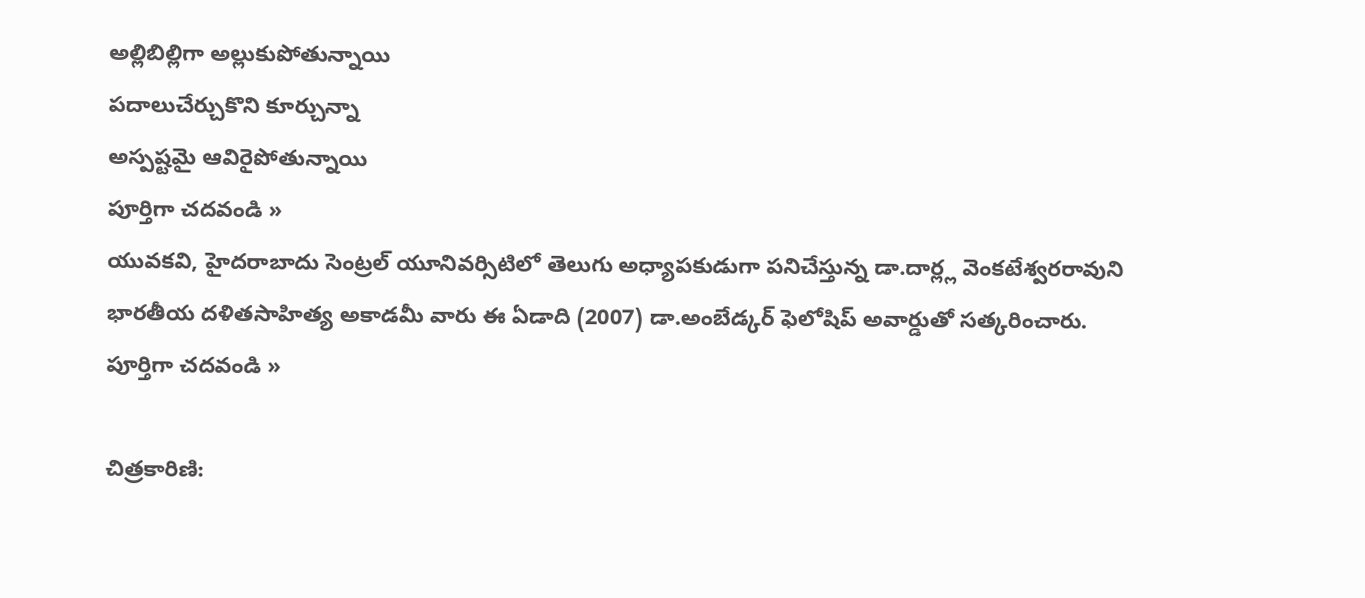అల్లిబిల్లిగా అల్లుకుపోతున్నాయి
పదాలుచేర్చుకొని కూర్చున్నా
అస్పష్టమై ఆవిరైపోతున్నాయి
పూర్తిగా చదవండి »
యువకవి, హైదరాబాదు సెంట్రల్ యూనివర్సిటిలో తెలుగు అధ్యాపకుడుగా పనిచేస్తున్న డా.దార్ల్ల వెంకటేశ్వరరావుని భారతీయ దళితసాహిత్య అకాడమీ వారు ఈ ఏడాది (2007) డా.అంబేడ్కర్ ఫెలోషిప్ అవార్డుతో సత్కరించారు.
పూర్తిగా చదవండి »

చిత్రకారిణి: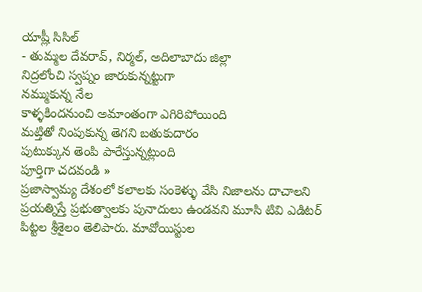యాష్లీ సిసిల్
- తుమ్మల దేవరావ్, నిర్మల్, అదిలాబాదు జిల్లా
నిద్రలోంచి స్వప్నం జారుకున్నట్టుగా
నమ్ముకున్న నేల
కాళ్ళకిందనుంచి అమాంతంగా ఎగిరిపోయింది
మట్తితో నింపుకున్న తెగని బతుకుదారం
పుటుక్కున తెంపి పారేస్తున్నట్లుంది
పూర్తిగా చదవండి »
ప్రజాస్వామ్య దేశంలో కలాలకు సంకెళ్ళు వేసి నిజాలను దాచాలని ప్రయత్నిస్తే ప్రభుత్వాలకు పునాదులు ఉండవని మూసి టివి ఎడిటర్ పిట్టల శ్రీశైలం తెలిపారు. మావోయిస్టుల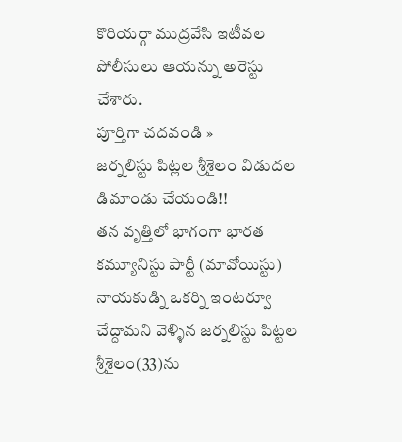కొరియర్గా ముద్రవేసి ఇటీవల పోలీసులు ఆయన్ను అరెస్టు చేశారు.
పూర్తిగా చదవండి »
జర్నలిస్టు పిట్లల శ్రీశైలం విడుదల డిమాండు చేయండి!!
తన వృత్తిలో భాగంగా భారత కమ్యూనిస్టు పార్టీ (మావోయిస్టు) నాయకుడ్ని ఒకర్ని ఇంటర్వూ చేద్దామని వెళ్ళిన జర్నలిస్టు పిట్టల శ్రీశైలం(33)ను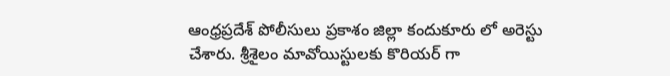ఆంధ్రప్రదేశ్ పోలీసులు ప్రకాశం జిల్లా కందుకూరు లో అరెస్టు చేశారు. శ్రీశైలం మావోయిస్టులకు కొరియర్ గా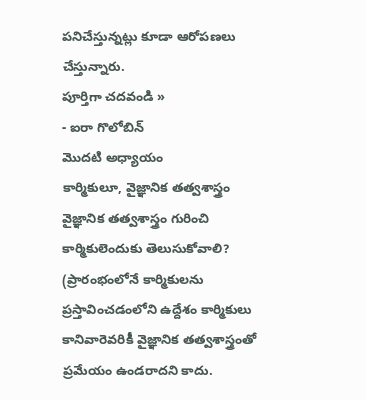పనిచేస్తున్నట్లు కూడా ఆరోపణలు చేస్తున్నారు.
పూర్తిగా చదవండి »
- ఐరా గొలోబిన్
మొదటి అధ్యాయం
కార్మికులూ, వైజ్ఞానిక తత్వశాస్త్రం
వైజ్ఞానిక తత్వశాస్త్రం గురించి కార్మికులెందుకు తెలుసుకోవాలి?
(ప్రారంభంలోనే కార్మికులను ప్రస్తావించడంలోని ఉద్దేశం కార్మికులు కానివారెవరికీ వైజ్ఞానిక తత్వశాస్త్రంతో ప్రమేయం ఉండరాదని కాదు.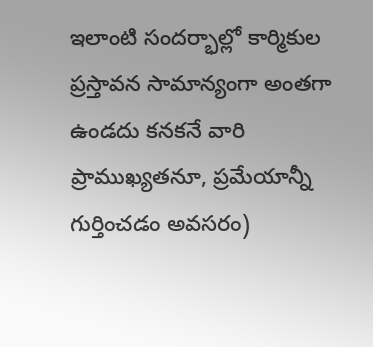ఇలాంటి సందర్భాల్లో కార్మికుల ప్రస్తావన సామాన్యంగా అంతగా ఉండదు కనకనే వారి ప్రాముఖ్యతనూ, ప్రమేయాన్నీ గుర్తించడం అవసరం)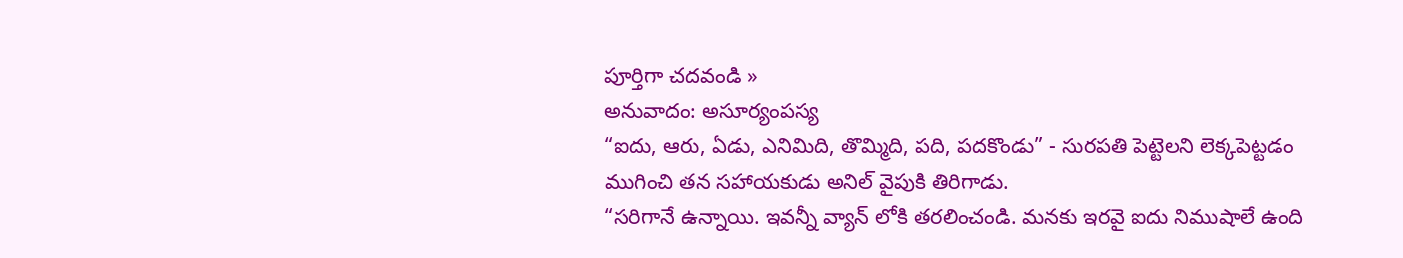పూర్తిగా చదవండి »
అనువాదం: అసూర్యంపస్య
“ఐదు, ఆరు, ఏడు, ఎనిమిది, తొమ్మిది, పది, పదకొండు” - సురపతి పెట్టెలని లెక్కపెట్టడం ముగించి తన సహాయకుడు అనిల్ వైపుకి తిరిగాడు.
“సరిగానే ఉన్నాయి. ఇవన్నీ వ్యాన్ లోకి తరలించండి. మనకు ఇరవై ఐదు నిముషాలే ఉంది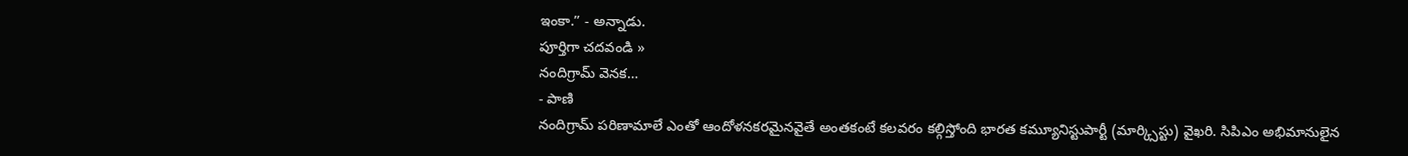ఇంకా.” - అన్నాడు.
పూర్తిగా చదవండి »
నందిగ్రామ్ వెనక…
- పాణి
నందిగ్రామ్ పరిణామాలే ఎంతో ఆందోళనకరమైనవైతే అంతకంటే కలవరం కల్గిస్తోంది భారత కమ్యూనిస్టుపార్టీ (మార్క్సిస్టు) వైఖరి. సిపిఎం అభిమానులైన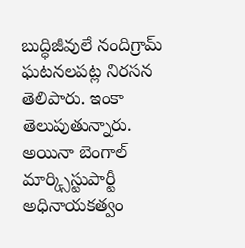బుద్ధిజీవులే నందిగ్రామ్ ఘటనలపట్ల నిరసన తెలిపారు. ఇంకా తెలుపుతున్నారు. అయినా బెంగాల్ మార్క్సిస్టుపార్టీ అధినాయకత్వం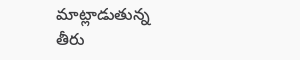మాట్లాడుతున్న తీరు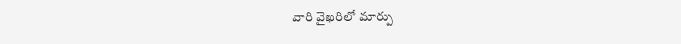వారి వైఖరిలో మార్పు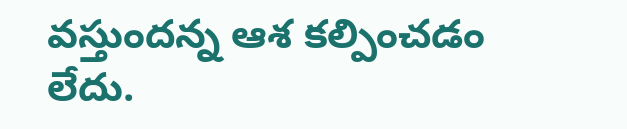వస్తుందన్న ఆశ కల్పించడం లేదు.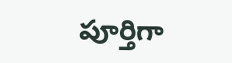పూర్తిగా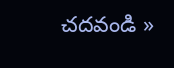చదవండి »